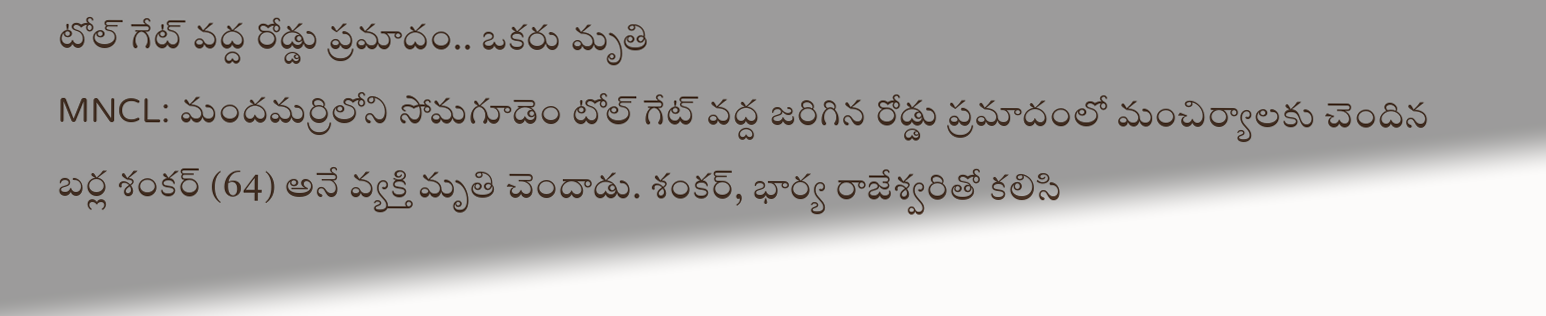టోల్ గేట్ వద్ద రోడ్డు ప్రమాదం.. ఒకరు మృతి
MNCL: మందమర్రిలోని సోమగూడెం టోల్ గేట్ వద్ద జరిగిన రోడ్డు ప్రమాదంలో మంచిర్యాలకు చెందిన బర్ల శంకర్ (64) అనే వ్యక్తి మృతి చెందాడు. శంకర్, భార్య రాజేశ్వరితో కలిసి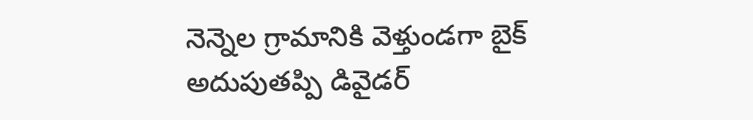నెన్నెల గ్రామానికి వెళ్తుండగా బైక్ అదుపుతప్పి డివైడర్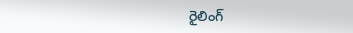రైలింగ్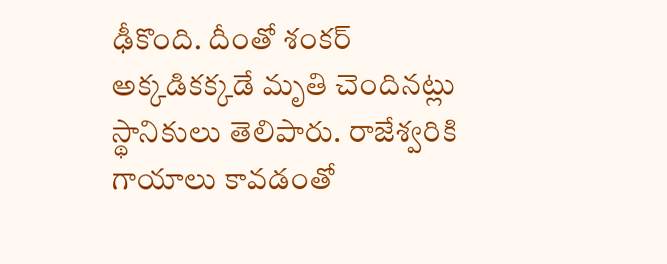ఢీకొంది. దీంతో శంకర్ అక్కడికక్కడే మృతి చెందినట్లు స్థానికులు తెలిపారు. రాజేశ్వరికి గాయాలు కావడంతో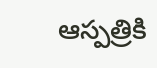ఆస్పత్రికి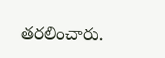తరలించారు.